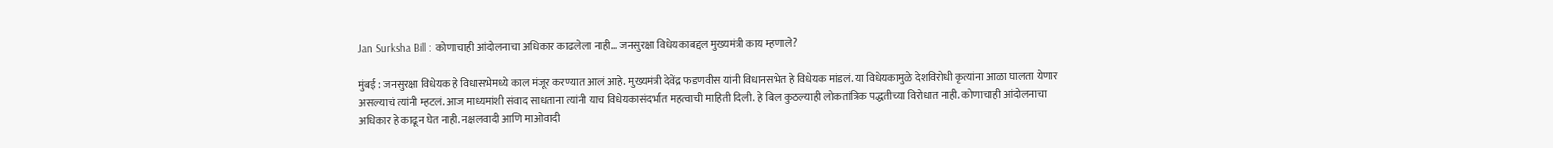Jan Surksha Bill : कोणाचाही आंदोलनाचा अधिकार काढलेला नाही… जनसुरक्षा विधेयकाबद्दल मुख्यमंत्री काय म्हणाले?

मुंबई : जनसुरक्षा विधेयक हे विधासभेमध्ये काल मंजूर करण्यात आलं आहे. मुख्यमंत्री देवेंद्र फडणवीस यांनी विधानसभेत हे विधेयक मांडलं. या विधेयकामुळे देशविरोधी कृत्यांना आळा घालता येणार असल्याचं त्यांनी म्हटलं. आज माध्यमांशी संवाद साधताना त्यांनी याच विधेयकासंदर्भात महत्वाची माहिती दिली. हे बिल कुठल्याही लोकतांत्रिक पद्धतीच्या विरोधात नाही. कोणाचाही आंदोलनाचा अधिकार हे काढून घेत नाही. नक्षलवादी आणि माओवादी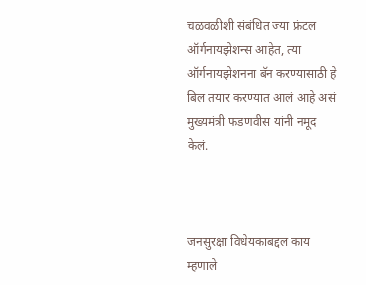चळवळीशी संबंधित ज्या फ्रंटल ऑर्गनायझेशन्स आहेत, त्या ऑर्गनायझेशनना बॅन करण्यासाठी हे बिल तयार करण्यात आलं आहे असं मुख्यमंत्री फडणवीस यांनी नमूद केलं.



जनसुरक्षा विधेयकाबद्दल काय म्हणाले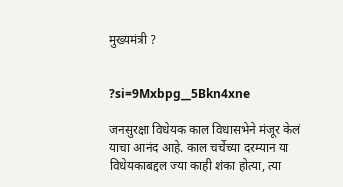मुख्यमंत्री ?


?si=9Mxbpg__5Bkn4xne

जनसुरक्षा विधेयक काल विधासभेने मंजूर केलं याचा आनंद आहे. काल चर्चेच्या दरम्यान या विधेयकाबद्दल ज्या काही शंका होत्या, त्या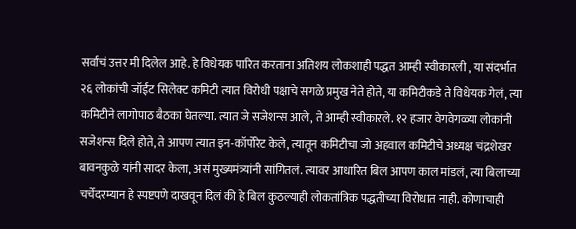सर्वांचं उत्तर मी दिलेल आहे. हे विधेयक पारित करताना अतिशय लोकशाही पद्धत आम्ही स्वीकारली , या संदर्भात २६ लोकांची जॉईंट सिलेक्ट कमिटी त्यात विरोधी पक्षाचे सगळे प्रमुख नेते होते, या कमिटीकडे ते विधेयक गेलं, त्या कमिटीने लागोपाठ बैठका घेतल्या. त्यात जे सजेशन्स आले, ते आम्ही स्वीकारले. १२ हजार वेगवेगळ्या लोकांनी सजेशन्स दिले होते, ते आपण त्यात इन-कॉर्पोरेट केले, त्यातून कमिटीचा जो अहवाल कमिटीचे अध्यक्ष चंद्रशेखर बावनकुळे यांनी सादर केला, असं मुख्यमंत्र्यांनी सांगितलं. त्यावर आधारित बिल आपण काल मांडलं, त्या बिलाच्या चर्चेदरम्यान हे स्पष्टपणे दाखवून दिलं की हे बिल कुठल्याही लोकतांत्रिक पद्धतीच्या विरोधात नाही. कोणाचाही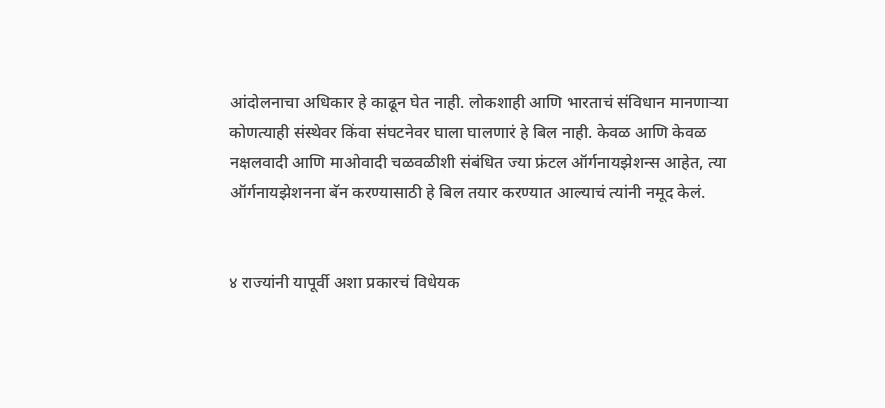आंदोलनाचा अधिकार हे काढून घेत नाही. लोकशाही आणि भारताचं संविधान मानणाऱ्या कोणत्याही संस्थेवर किंवा संघटनेवर घाला घालणारं हे बिल नाही. केवळ आणि केवळ नक्षलवादी आणि माओवादी चळवळीशी संबंधित ज्या फ्रंटल ऑर्गनायझेशन्स आहेत, त्या ऑर्गनायझेशनना बॅन करण्यासाठी हे बिल तयार करण्यात आल्याचं त्यांनी नमूद केलं.


४ राज्यांनी यापूर्वी अशा प्रकारचं विधेयक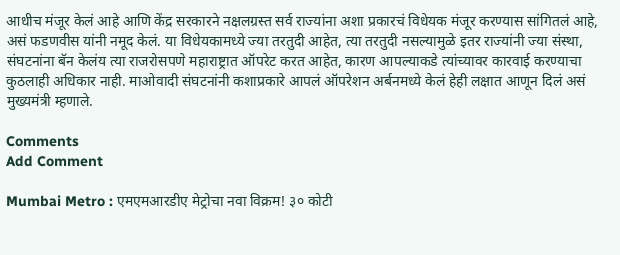आधीच मंजूर केलं आहे आणि केंद्र सरकारने नक्षलग्रस्त सर्व राज्यांना अशा प्रकारचं विधेयक मंजूर करण्यास सांगितलं आहे, असं फडणवीस यांनी नमूद केलं. या विधेयकामध्ये ज्या तरतुदी आहेत, त्या तरतुदी नसल्यामुळे इतर राज्यांनी ज्या संस्था, संघटनांना बॅन केलंय त्या राजरोसपणे महाराष्ट्रात ऑपरेट करत आहेत, कारण आपल्याकडे त्यांच्यावर कारवाई करण्याचा कुठलाही अधिकार नाही. माओवादी संघटनांनी कशाप्रकारे आपलं ऑपरेशन अर्बनमध्ये केलं हेही लक्षात आणून दिलं असं मुख्यमंत्री म्हणाले.

Comments
Add Comment

Mumbai Metro : एमएमआरडीए मेट्रोचा नवा विक्रम! ३० कोटी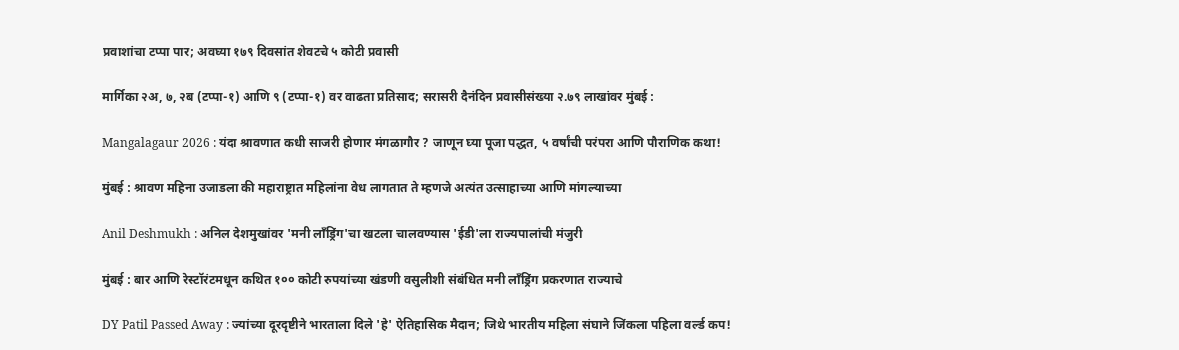प्रवाशांचा टप्पा पार; अवघ्या १७९ दिवसांत शेवटचे ५ कोटी प्रवासी

मार्गिका २अ, ७, २ब (टप्पा-१) आणि ९ (टप्पा-१) वर वाढता प्रतिसाद; सरासरी दैनंदिन प्रवासीसंख्या २.७९ लाखांवर मुंबई :

Mangalagaur 2026 : यंदा श्रावणात कधी साजरी होणार मंगळागौर ? जाणून घ्या पूजा पद्धत, ५ वर्षांची परंपरा आणि पौराणिक कथा!

मुंबई : श्रावण महिना उजाडला की महाराष्ट्रात महिलांना वेध लागतात ते म्हणजे अत्यंत उत्साहाच्या आणि मांगल्याच्या

Anil Deshmukh : अनिल देशमुखांवर 'मनी लाँड्रिंग'चा खटला चालवण्यास 'ईडी'ला राज्यपालांची मंजुरी

मुंबई : बार आणि रेस्टॉरंटमधून कथित १०० कोटी रुपयांच्या खंडणी वसुलीशी संबंधित मनी लाँड्रिंग प्रकरणात राज्याचे

DY Patil Passed Away : ज्यांच्या दूरदृष्टीने भारताला दिले 'हे' ऐतिहासिक मैदान; जिथे भारतीय महिला संघाने जिंकला पहिला वर्ल्ड कप!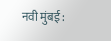नवी मुंबई :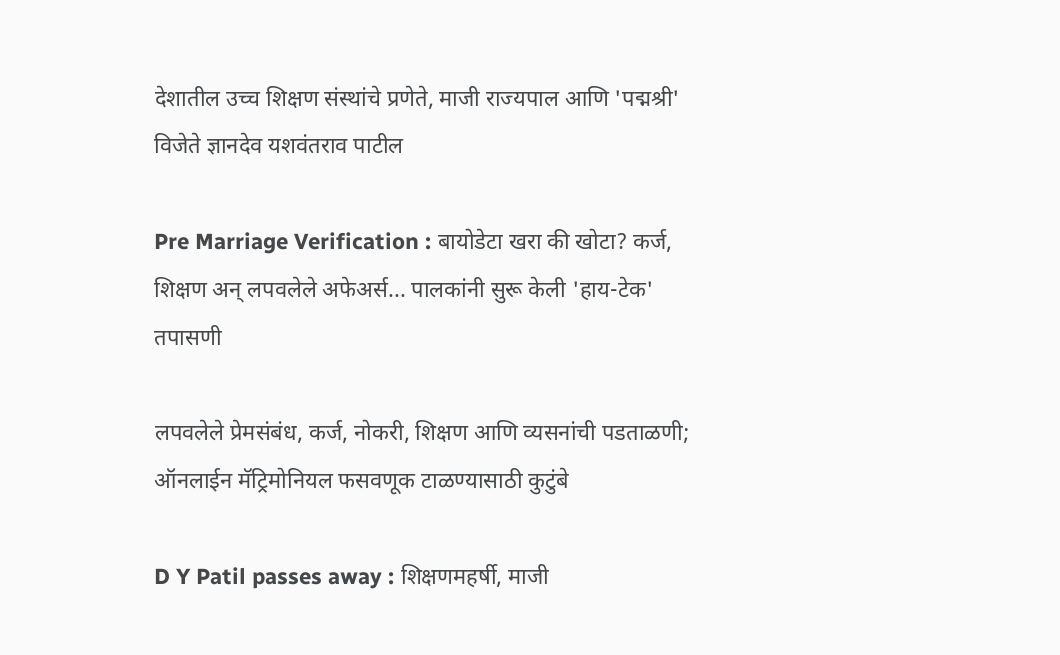देशातील उच्च शिक्षण संस्थांचे प्रणेते, माजी राज्यपाल आणि 'पद्मश्री' विजेते ज्ञानदेव यशवंतराव पाटील

Pre Marriage Verification : बायोडेटा खरा की खोटा? कर्ज, शिक्षण अन् लपवलेले अफेअर्स... पालकांनी सुरू केली 'हाय-टेक' तपासणी

लपवलेले प्रेमसंबंध, कर्ज, नोकरी, शिक्षण आणि व्यसनांची पडताळणी; ऑनलाईन मॅट्रिमोनियल फसवणूक टाळण्यासाठी कुटुंबे

D Y Patil passes away : शिक्षणमहर्षी, माजी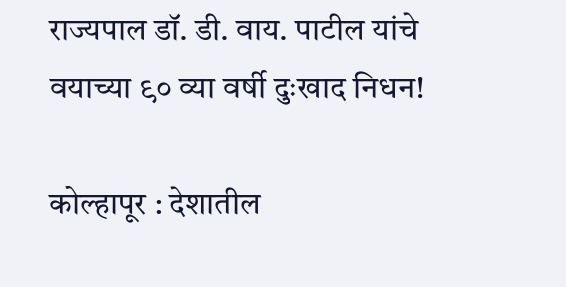राज्यपाल डॉ. डी. वाय. पाटील यांचे वयाच्या ९० व्या वर्षी दुःखाद निधन!

कोल्हापूर : देशातील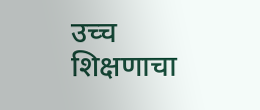उच्च शिक्षणाचा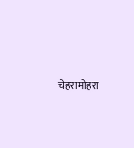चेहरामोहरा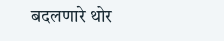बदलणारे थोर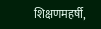शिक्षणमहर्षी,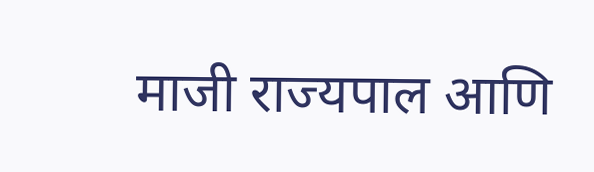माजी राज्यपाल आणि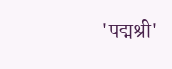'पद्मश्री'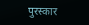पुरस्कार